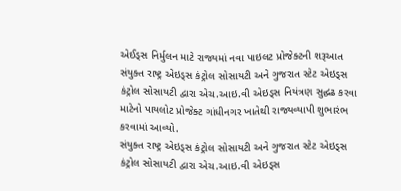એઈડ્સ નિર્મુલન માટે રાજ્યમાં નવા પાઇલટ પ્રોજેક્ટની શરૂઆત
સંયુક્ત રાષ્ટ્ર એઇડ્સ કંટ્રોલ સોસાયટી અને ગુજરાત સ્ટેટ એઇડ્સ કંટ્રોલ સોસાયટી દ્વારા એચ.આઇ.વી એઇડ્સ નિયંત્રણ સુદ્ઘઢ કરવા માટેનો પાયલોટ પ્રોજેક્ટ ગાંધીનગર ખાતેથી રાજ્યવ્યાપી શુભારંભ કરવામાં આવ્યો.
સંયુક્ત રાષ્ટ્ર એઇડ્સ કંટ્રોલ સોસાયટી અને ગુજરાત સ્ટેટ એઇડ્સ કંટ્રોલ સોસાયટી દ્વારા એચ.આઇ.વી એઇડ્સ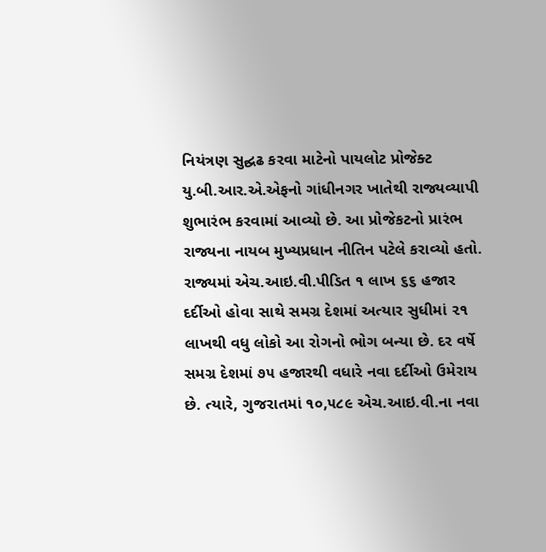નિયંત્રણ સુદ્ઘઢ કરવા માટેનો પાયલોટ પ્રોજેક્ટ યુ.બી.આર.એ.એફનો ગાંધીનગર ખાતેથી રાજ્યવ્યાપી શુભારંભ કરવામાં આવ્યો છે. આ પ્રોજેકટનો પ્રારંભ રાજ્યના નાયબ મુખ્યપ્રધાન નીતિન પટેલે કરાવ્યો હતો.
રાજ્યમાં એચ.આઇ.વી.પીડિત ૧ લાખ ૬૬ હજાર દર્દીઓ હોવા સાથે સમગ્ર દેશમાં અત્યાર સુધીમાં ૨૧ લાખથી વધુ લોકો આ રોગનો ભોગ બન્યા છે. દર વર્ષે સમગ્ર દેશમાં ૭૫ હજારથી વધારે નવા દર્દીઓ ઉમેરાય છે. ત્યારે, ગુજરાતમાં ૧૦,૫૮૯ એચ.આઇ.વી.ના નવા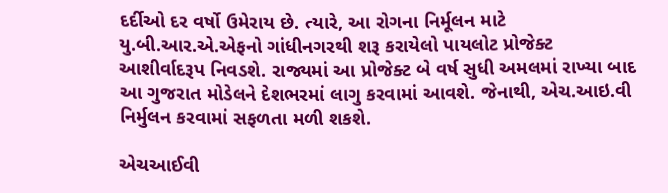દર્દીઓ દર વર્ષો ઉમેરાય છે. ત્યારે, આ રોગના નિર્મૂલન માટે યુ.બી.આર.એ.એફનો ગાંધીનગરથી શરૂ કરાયેલો પાયલોટ પ્રોજેક્ટ આશીર્વાદરૂપ નિવડશે. રાજ્યમાં આ પ્રોજેક્ટ બે વર્ષ સુધી અમલમાં રાખ્યા બાદ આ ગુજરાત મોડેલને દેશભરમાં લાગુ કરવામાં આવશે. જેનાથી, એચ.આઇ.વી નિર્મુલન કરવામાં સફળતા મળી શકશે.

એચઆઈવી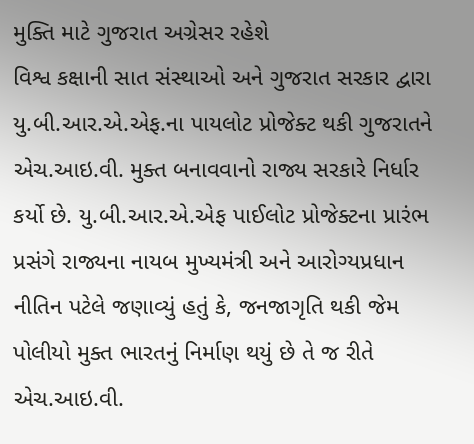મુક્તિ માટે ગુજરાત અગ્રેસર રહેશે
વિશ્વ કક્ષાની સાત સંસ્થાઓ અને ગુજરાત સરકાર દ્વારા યુ.બી.આર.એ.એફ.ના પાયલોટ પ્રોજેક્ટ થકી ગુજરાતને એચ.આઇ.વી. મુક્ત બનાવવાનો રાજ્ય સરકારે નિર્ધાર કર્યો છે. યુ.બી.આર.એ.એફ પાઈલોટ પ્રોજેક્ટના પ્રારંભ પ્રસંગે રાજ્યના નાયબ મુખ્યમંત્રી અને આરોગ્યપ્રધાન નીતિન પટેલે જણાવ્યું હતું કે, જનજાગૃતિ થકી જેમ પોલીયો મુક્ત ભારતનું નિર્માણ થયું છે તે જ રીતે એચ.આઇ.વી.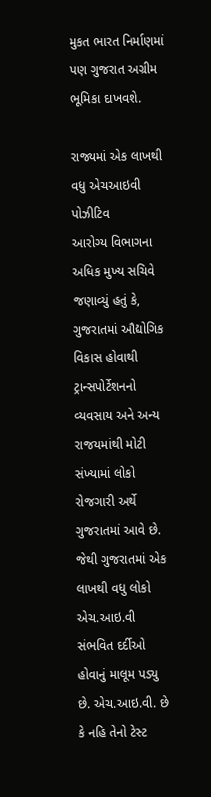મુકત ભારત નિર્માણમાં પણ ગુજરાત અગ્રીમ ભૂમિકા દાખવશે.

રાજ્યમાં એક લાખથી વધુ એચઆઇવી પોઝીટિવ
આરોગ્ય વિભાગના અધિક મુખ્ય સચિવે જણાવ્યું હતું કે, ગુજરાતમાં ઔદ્યોગિક વિકાસ હોવાથી ટ્રાન્સપોર્ટેશનનો વ્યવસાય અને અન્ય રાજયમાંથી મોટી સંખ્યામાં લોકો રોજગારી અર્થે ગુજરાતમાં આવે છે. જેથી ગુજરાતમાં એક લાખથી વધુ લોકો એચ.આઇ.વી સંભવિત દર્દીઓ હોવાનું માલૂમ પડ્યુ છે. એચ.આઇ.વી. છે કે નહિ તેનો ટેસ્ટ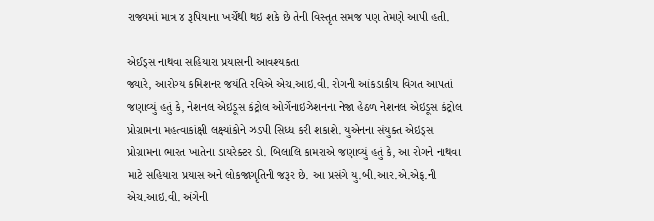રાજ્યમાં માત્ર ૪ રૂપિયાના ખર્ચેથી થઇ શકે છે તેની વિસ્તૃત સમજ પણ તેમણે આપી હતી.

એઈડ્સ નાથવા સહિયારા પ્રયાસની આવશ્યકતા
જ્યારે, આરોગ્ય કમિશનર જયંતિ રવિએ એચ.આઇ.વી. રોગની આંકડાકીય વિગત આપતાં જણાવ્યું હતું કે, નેશનલ એઇડૂસ કંટ્રોલ ઓર્ગેનાઇઝેશનના નેજા હેઠળ નેશનલ એઇડૂસ કંટ્રોલ પ્રોગ્રામના મહત્વાકાંક્ષી લક્ષ્યાંકોને ઝડપી સિધ્ધ કરી શકાશે. યુએનના સંયુક્ત એઇડ્સ પ્રોગ્રામના ભારત ખાતેના ડાયરેક્ટર ડો. બિલાલિ કામરાએ જણાવ્યું હતું કે, આ રોગને નાથવા માટે સહિયારા પ્રયાસ અને લોકજાગૃતિની જરૂર છે. આ પ્રસંગે યુ.બી.આર.એ.એફ.ની એચ.આઇ.વી. અંગેની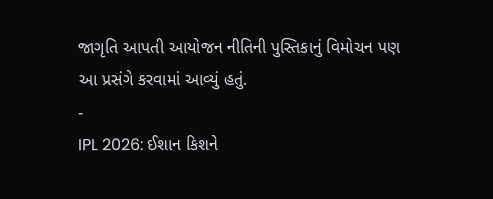જાગૃતિ આપતી આયોજન નીતિની પુસ્તિકાનું વિમોચન પણ આ પ્રસંગે કરવામાં આવ્યું હતું.
-
IPL 2026: ઈશાન કિશને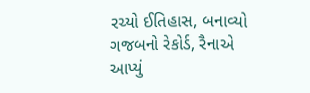રચ્યો ઈતિહાસ, બનાવ્યો ગજબનો રેકોર્ડ, રૈનાએ આપ્યું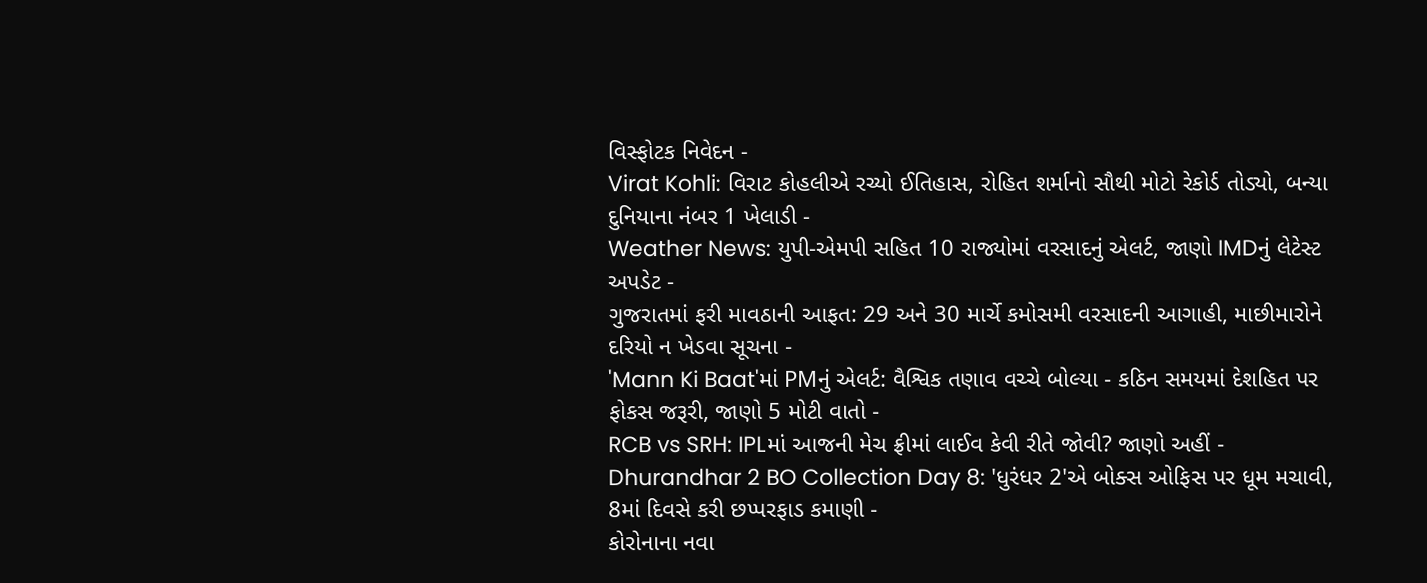વિસ્ફોટક નિવેદન -
Virat Kohli: વિરાટ કોહલીએ રચ્યો ઈતિહાસ, રોહિત શર્માનો સૌથી મોટો રેકોર્ડ તોડ્યો, બન્યા દુનિયાના નંબર 1 ખેલાડી -
Weather News: યુપી-એમપી સહિત 10 રાજ્યોમાં વરસાદનું એલર્ટ, જાણો IMDનું લેટેસ્ટ અપડેટ -
ગુજરાતમાં ફરી માવઠાની આફત: 29 અને 30 માર્ચે કમોસમી વરસાદની આગાહી, માછીમારોને દરિયો ન ખેડવા સૂચના -
'Mann Ki Baat'માં PMનું એલર્ટ: વૈશ્વિક તણાવ વચ્ચે બોલ્યા - કઠિન સમયમાં દેશહિત પર ફોકસ જરૂરી, જાણો 5 મોટી વાતો -
RCB vs SRH: IPLમાં આજની મેચ ફ્રીમાં લાઈવ કેવી રીતે જોવી? જાણો અહીં -
Dhurandhar 2 BO Collection Day 8: 'ધુરંધર 2'એ બોક્સ ઓફિસ પર ધૂમ મચાવી, 8માં દિવસે કરી છપ્પરફાડ કમાણી -
કોરોનાના નવા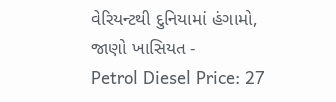વેરિયન્ટથી દુનિયામાં હંગામો, જાણો ખાસિયત -
Petrol Diesel Price: 27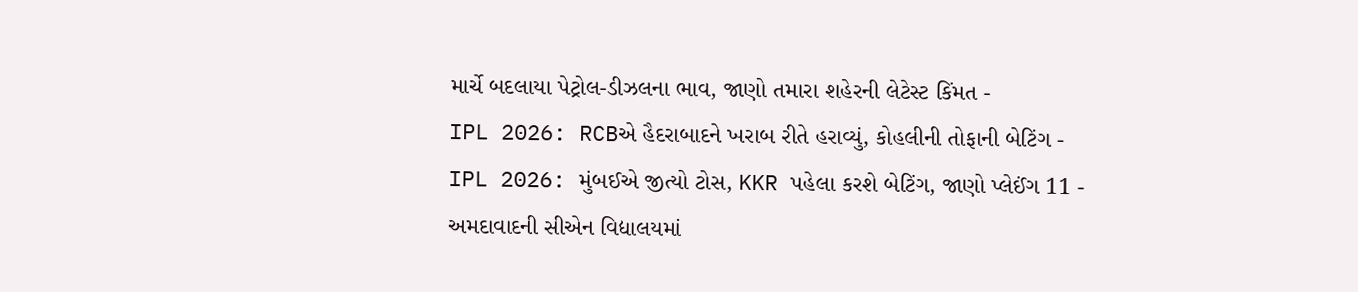માર્ચે બદલાયા પેટ્રોલ-ડીઝલના ભાવ, જાણો તમારા શહેરની લેટેસ્ટ કિંમત -
IPL 2026: RCBએ હૈદરાબાદને ખરાબ રીતે હરાવ્યું, કોહલીની તોફાની બેટિંગ -
IPL 2026: મુંબઈએ જીત્યો ટોસ, KKR પહેલા કરશે બેટિંગ, જાણો પ્લેઈંગ 11 -
અમદાવાદની સીએન વિદ્યાલયમાં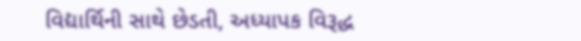વિદ્યાર્થિની સાથે છેડતી, અધ્યાપક વિરૂદ્ધ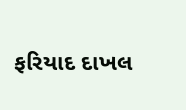ફરિયાદ દાખલ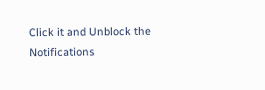Click it and Unblock the Notifications